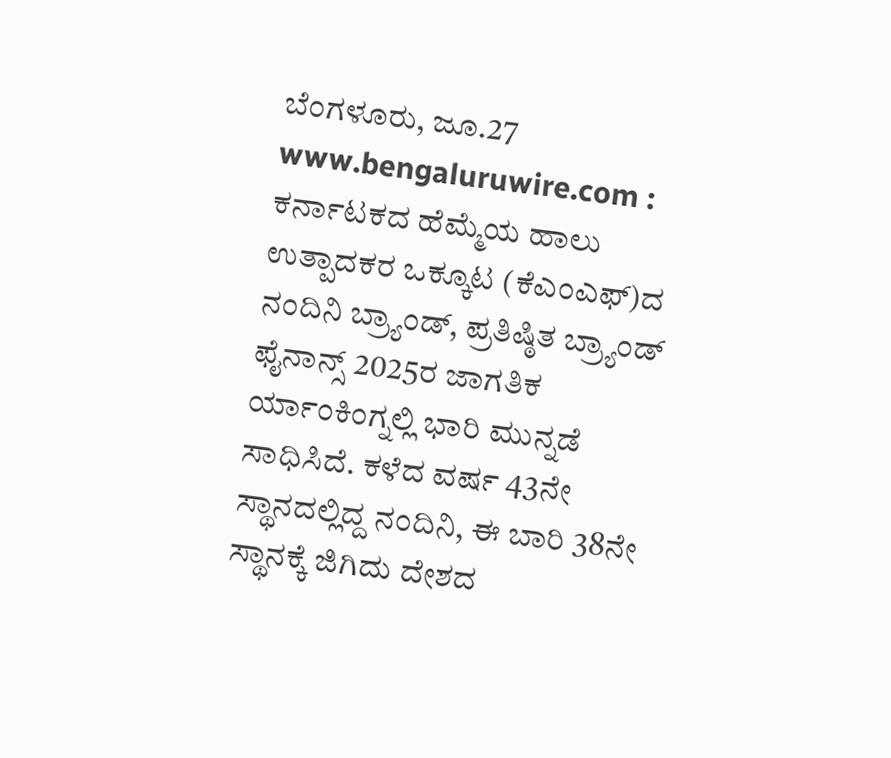ಬೆಂಗಳೂರು, ಜೂ.27 www.bengaluruwire.com : ಕರ್ನಾಟಕದ ಹೆಮ್ಮೆಯ ಹಾಲು ಉತ್ಪಾದಕರ ಒಕ್ಕೂಟ (ಕೆಎಂಎಫ್)ದ ನಂದಿನಿ ಬ್ರ್ಯಾಂಡ್, ಪ್ರತಿಷ್ಠಿತ ಬ್ರ್ಯಾಂಡ್ ಫೈನಾನ್ಸ್ 2025ರ ಜಾಗತಿಕ ರ್ಯಾಂಕಿಂಗ್ನಲ್ಲಿ ಭಾರಿ ಮುನ್ನಡೆ ಸಾಧಿಸಿದೆ. ಕಳೆದ ವರ್ಷ 43ನೇ ಸ್ಥಾನದಲ್ಲಿದ್ದ ನಂದಿನಿ, ಈ ಬಾರಿ 38ನೇ ಸ್ಥಾನಕ್ಕೆ ಜಿಗಿದು ದೇಶದ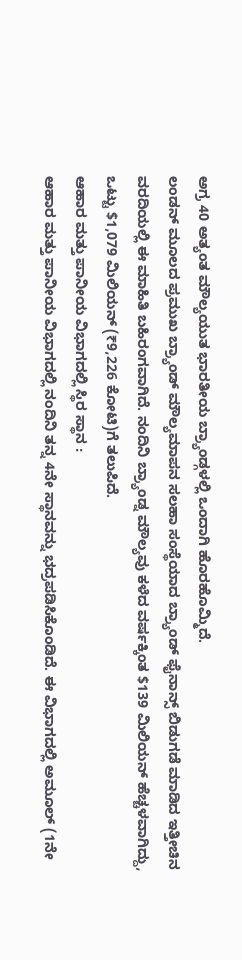ಅಗ್ರ 40 ಅತ್ಯಂತ ಮೌಲ್ಯಯುತ ಭಾರತೀಯ ಬ್ರ್ಯಾಂಡ್ಗಳಲ್ಲಿ ಒಂದಾಗಿ ಹೊರಹೊಮ್ಮಿದೆ.
ಲಂಡನ್ ಮೂಲದ ಪ್ರಮುಖ ಬ್ರ್ಯಾಂಡ್ ಮೌಲ್ಯಮಾಪನ ಸಲಹಾ ಸಂಸ್ಥೆಯಾದ ಬ್ರ್ಯಾಂಡ್ ಫೈನಾನ್ಸ್ ಬಿಡುಗಡೆ ಮಾಡಿದ ಇತ್ತೀಚಿನ ವರದಿಯಲ್ಲಿ ಈ ಮಾಹಿತಿ ಬಹಿರಂಗವಾಗಿದೆ. ನಂದಿನಿ ಬ್ರ್ಯಾಂಡ್ನ ಮೌಲ್ಯವು ಕಳೆದ ವರ್ಷಕ್ಕಿಂತ $139 ಮಿಲಿಯನ್ ಹೆಚ್ಚಳವಾಗಿದ್ದು, ಒಟ್ಟು $1,079 ಮಿಲಿಯನ್ (₹9,226 ಕೋಟಿ)ಗೆ ತಲುಪಿದೆ.
ಆಹಾರ ಮತ್ತು ಪಾನೀಯ ವಿಭಾಗದಲ್ಲಿ ಸ್ಥಿರ ಸ್ಥಾನ :
ಆಹಾರ ಮತ್ತು ಪಾನೀಯ ವಿಭಾಗದಲ್ಲಿ ನಂದಿನಿ ತನ್ನ 4ನೇ ಸ್ಥಾನವನ್ನು ಭದ್ರಪಡಿಸಿಕೊಂಡಿದೆ. ಈ ವಿಭಾಗದಲ್ಲಿ ಅಮೂಲ್ (1ನೇ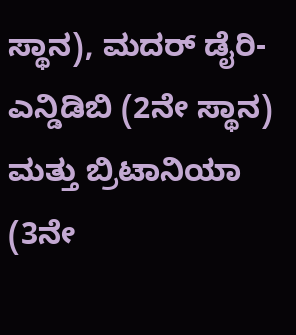ಸ್ಥಾನ), ಮದರ್ ಡೈರಿ-ಎನ್ಡಿಡಿಬಿ (2ನೇ ಸ್ಥಾನ) ಮತ್ತು ಬ್ರಿಟಾನಿಯಾ (3ನೇ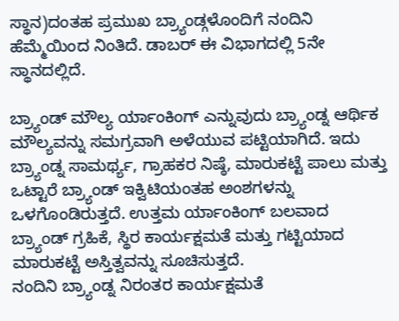ಸ್ಥಾನ)ದಂತಹ ಪ್ರಮುಖ ಬ್ರ್ಯಾಂಡ್ಗಳೊಂದಿಗೆ ನಂದಿನಿ ಹೆಮ್ಮೆಯಿಂದ ನಿಂತಿದೆ. ಡಾಬರ್ ಈ ವಿಭಾಗದಲ್ಲಿ 5ನೇ ಸ್ಥಾನದಲ್ಲಿದೆ.

ಬ್ರ್ಯಾಂಡ್ ಮೌಲ್ಯ ರ್ಯಾಂಕಿಂಗ್ ಎನ್ನುವುದು ಬ್ರ್ಯಾಂಡ್ನ ಆರ್ಥಿಕ ಮೌಲ್ಯವನ್ನು ಸಮಗ್ರವಾಗಿ ಅಳೆಯುವ ಪಟ್ಟಿಯಾಗಿದೆ. ಇದು ಬ್ರ್ಯಾಂಡ್ನ ಸಾಮರ್ಥ್ಯ, ಗ್ರಾಹಕರ ನಿಷ್ಠೆ, ಮಾರುಕಟ್ಟೆ ಪಾಲು ಮತ್ತು ಒಟ್ಟಾರೆ ಬ್ರ್ಯಾಂಡ್ ಇಕ್ವಿಟಿಯಂತಹ ಅಂಶಗಳನ್ನು ಒಳಗೊಂಡಿರುತ್ತದೆ. ಉತ್ತಮ ರ್ಯಾಂಕಿಂಗ್ ಬಲವಾದ ಬ್ರ್ಯಾಂಡ್ ಗ್ರಹಿಕೆ, ಸ್ಥಿರ ಕಾರ್ಯಕ್ಷಮತೆ ಮತ್ತು ಗಟ್ಟಿಯಾದ ಮಾರುಕಟ್ಟೆ ಅಸ್ತಿತ್ವವನ್ನು ಸೂಚಿಸುತ್ತದೆ.
ನಂದಿನಿ ಬ್ರ್ಯಾಂಡ್ನ ನಿರಂತರ ಕಾರ್ಯಕ್ಷಮತೆ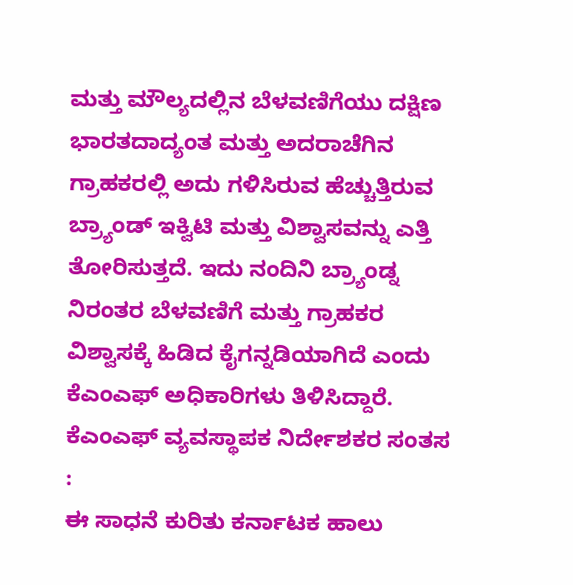ಮತ್ತು ಮೌಲ್ಯದಲ್ಲಿನ ಬೆಳವಣಿಗೆಯು ದಕ್ಷಿಣ ಭಾರತದಾದ್ಯಂತ ಮತ್ತು ಅದರಾಚೆಗಿನ ಗ್ರಾಹಕರಲ್ಲಿ ಅದು ಗಳಿಸಿರುವ ಹೆಚ್ಚುತ್ತಿರುವ ಬ್ರ್ಯಾಂಡ್ ಇಕ್ವಿಟಿ ಮತ್ತು ವಿಶ್ವಾಸವನ್ನು ಎತ್ತಿ ತೋರಿಸುತ್ತದೆ. ಇದು ನಂದಿನಿ ಬ್ರ್ಯಾಂಡ್ನ ನಿರಂತರ ಬೆಳವಣಿಗೆ ಮತ್ತು ಗ್ರಾಹಕರ ವಿಶ್ವಾಸಕ್ಕೆ ಹಿಡಿದ ಕೈಗನ್ನಡಿಯಾಗಿದೆ ಎಂದು ಕೆಎಂಎಫ್ ಅಧಿಕಾರಿಗಳು ತಿಳಿಸಿದ್ದಾರೆ.
ಕೆಎಂಎಫ್ ವ್ಯವಸ್ಥಾಪಕ ನಿರ್ದೇಶಕರ ಸಂತಸ :
ಈ ಸಾಧನೆ ಕುರಿತು ಕರ್ನಾಟಕ ಹಾಲು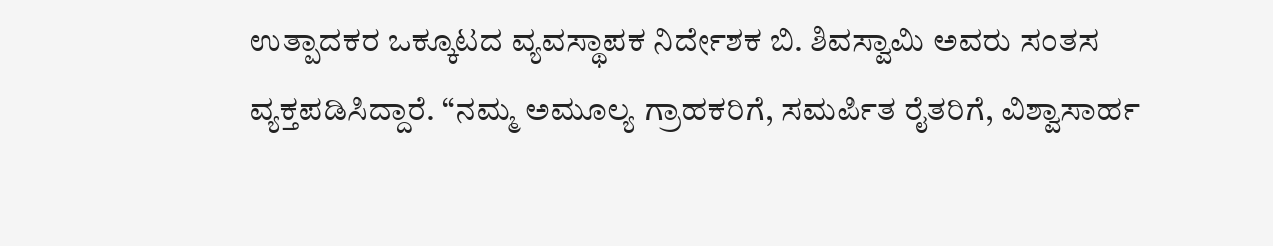ಉತ್ಪಾದಕರ ಒಕ್ಕೂಟದ ವ್ಯವಸ್ಥಾಪಕ ನಿರ್ದೇಶಕ ಬಿ. ಶಿವಸ್ವಾಮಿ ಅವರು ಸಂತಸ ವ್ಯಕ್ತಪಡಿಸಿದ್ದಾರೆ. “ನಮ್ಮ ಅಮೂಲ್ಯ ಗ್ರಾಹಕರಿಗೆ, ಸಮರ್ಪಿತ ರೈತರಿಗೆ, ವಿಶ್ವಾಸಾರ್ಹ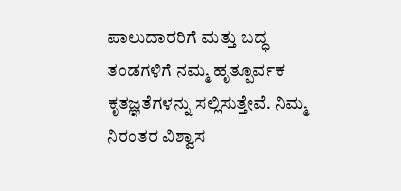ಪಾಲುದಾರರಿಗೆ ಮತ್ತು ಬದ್ಧ ತಂಡಗಳಿಗೆ ನಮ್ಮ ಹೃತ್ಪೂರ್ವಕ ಕೃತಜ್ಞತೆಗಳನ್ನು ಸಲ್ಲಿಸುತ್ತೇವೆ. ನಿಮ್ಮ ನಿರಂತರ ವಿಶ್ವಾಸ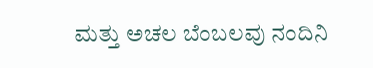ಮತ್ತು ಅಚಲ ಬೆಂಬಲವು ನಂದಿನಿ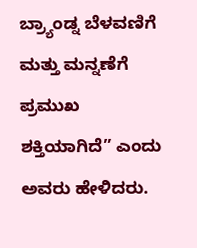ಬ್ರ್ಯಾಂಡ್ನ ಬೆಳವಣಿಗೆ ಮತ್ತು ಮನ್ನಣೆಗೆ ಪ್ರಮುಖ ಶಕ್ತಿಯಾಗಿದೆ” ಎಂದು ಅವರು ಹೇಳಿದರು.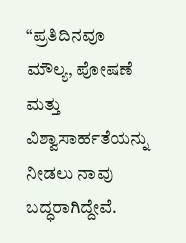“ಪ್ರತಿದಿನವೂ ಮೌಲ್ಯ, ಪೋಷಣೆ ಮತ್ತು ವಿಶ್ವಾಸಾರ್ಹತೆಯನ್ನು ನೀಡಲು ನಾವು ಬದ್ಧರಾಗಿದ್ದೇವೆ.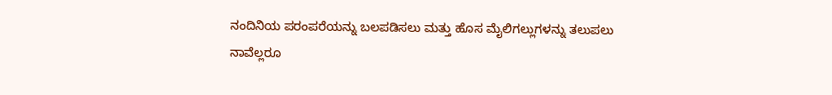ನಂದಿನಿಯ ಪರಂಪರೆಯನ್ನು ಬಲಪಡಿಸಲು ಮತ್ತು ಹೊಸ ಮೈಲಿಗಲ್ಲುಗಳನ್ನು ತಲುಪಲು ನಾವೆಲ್ಲರೂ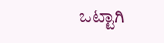ಒಟ್ಟಾಗಿ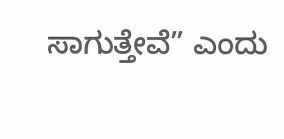ಸಾಗುತ್ತೇವೆ” ಎಂದು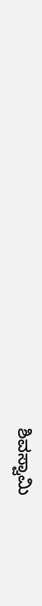ಶಿವಸ್ವಾಮಿ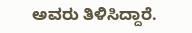ಅವರು ತಿಳಿಸಿದ್ದಾರೆ.